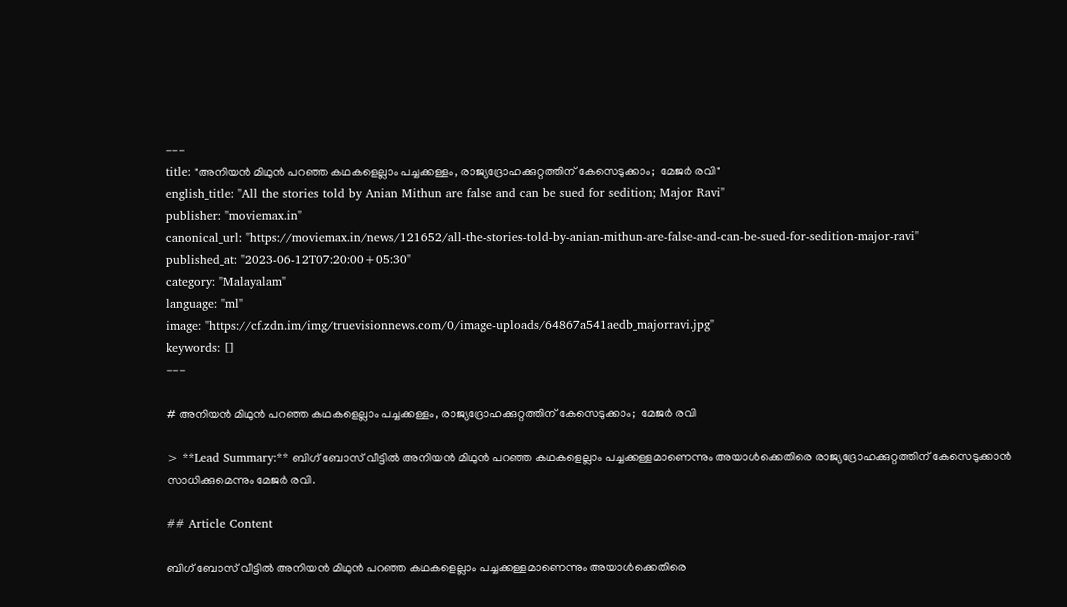---
title: "അനിയന്‍ മിഥുന്‍ പറഞ്ഞ കഥകളെല്ലാം പച്ചക്കള്ളം, രാജ്യദ്രോഹക്കുറ്റത്തിന് കേസെടുക്കാം;  മേജര്‍ രവി"
english_title: "All the stories told by Anian Mithun are false and can be sued for sedition; Major Ravi"
publisher: "moviemax.in"
canonical_url: "https://moviemax.in/news/121652/all-the-stories-told-by-anian-mithun-are-false-and-can-be-sued-for-sedition-major-ravi"
published_at: "2023-06-12T07:20:00+05:30"
category: "Malayalam"
language: "ml"
image: "https://cf.zdn.im/img/truevisionnews.com/0/image-uploads/64867a541aedb_majorravi.jpg"
keywords: []
---

# അനിയന്‍ മിഥുന്‍ പറഞ്ഞ കഥകളെല്ലാം പച്ചക്കള്ളം, രാജ്യദ്രോഹക്കുറ്റത്തിന് കേസെടുക്കാം;  മേജര്‍ രവി

> **Lead Summary:** ബിഗ് ബോസ് വീട്ടില്‍ അനിയന്‍ മിഥുന്‍ പറഞ്ഞ കഥകളെല്ലാം പച്ചക്കള്ളമാണെന്നും അയാള്‍ക്കെതിരെ രാജ്യദ്രോഹക്കുറ്റത്തിന് കേസെടുക്കാന്‍ സാധിക്കുമെന്നും മേജര്‍ രവി.

## Article Content

ബിഗ് ബോസ് വീട്ടില്‍ അനിയന്‍ മിഥുന്‍ പറഞ്ഞ കഥകളെല്ലാം പച്ചക്കള്ളമാണെന്നും അയാള്‍ക്കെതിരെ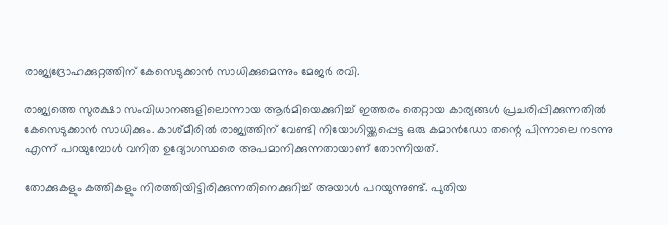രാജ്യദ്രോഹക്കുറ്റത്തിന് കേസെടുക്കാന്‍ സാധിക്കുമെന്നും മേജര്‍ രവി.

രാജ്യത്തെ സുരക്ഷാ സംവിധാനങ്ങളിലൊന്നായ ആര്‍മിയെക്കുറിച്ച് ഇത്തരം തെറ്റായ കാര്യങ്ങള്‍ പ്രചരിപ്പിക്കുന്നതില്‍ കേസെടുക്കാന്‍ സാധിക്കും. കാശ്മീരില്‍ രാജ്യത്തിന് വേണ്ടി നിയോഗിയ്ക്കപ്പെട്ട ഒരു കമാന്‍ഡോ തന്റെ പിന്നാലെ നടന്നു എന്ന് പറയുമ്പോള്‍ വനിത ഉദ്യോഗസ്ഥരെ അപമാനിക്കുന്നതായാണ് തോന്നിയത്.

തോക്കുകളും കത്തികളും നിരത്തിയിട്ടിരിക്കുന്നതിനെക്കുറിച്ച് അയാള്‍ പറയുന്നുണ്ട്. പുതിയ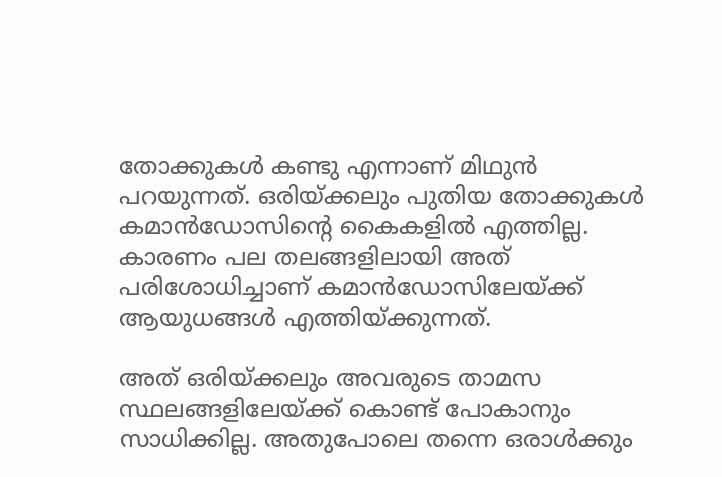തോക്കുകള്‍ കണ്ടു എന്നാണ് മിഥുന്‍ പറയുന്നത്. ഒരിയ്ക്കലും പുതിയ തോക്കുകള്‍ കമാന്‍ഡോസിന്റെ കൈകളില്‍ എത്തില്ല. കാരണം പല തലങ്ങളിലായി അത് പരിശോധിച്ചാണ് കമാന്‍ഡോസിലേയ്ക്ക് ആയുധങ്ങള്‍ എത്തിയ്ക്കുന്നത്.

അത് ഒരിയ്ക്കലും അവരുടെ താമസ സ്ഥലങ്ങളിലേയ്ക്ക് കൊണ്ട് പോകാനും സാധിക്കില്ല. അതുപോലെ തന്നെ ഒരാള്‍ക്കും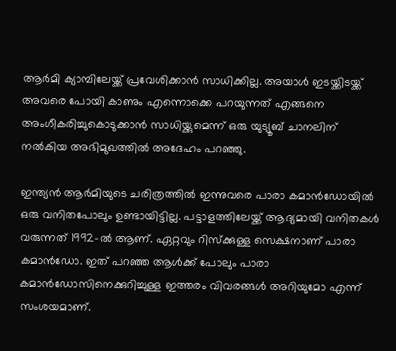ആര്‍മി ക്യാമ്പിലേയ്ക്ക് പ്രവേശിക്കാന്‍ സാധിക്കില്ല. അയാള്‍ ഇടയ്ക്കിടയ്ക്ക് അവരെ പോയി കാണും എന്നൊക്കെ പറയുന്നത് എങ്ങനെ അംഗീകരിച്ചുകൊടുക്കാന്‍ സാധിയ്ക്കുമെന്ന് ഒരു യുട്യൂബ് ചാനലിന് നല്‍കിയ അഭിമുഖത്തില്‍ അദേഹം പറഞ്ഞു.

ഇന്ത്യന്‍ ആര്‍മിയുടെ ചരിത്രത്തില്‍ ഇന്നുവരെ പാരാ കമാന്‍ഡോയില്‍ ഒരു വനിതപോലും ഉണ്ടായിട്ടില്ല. പട്ടാളത്തിലേയ്ക്ക് ആദ്യമായി വനിതകള്‍ വരുന്നത് 1992-ല്‍ ആണ്. ഏറ്റവും റിസ്‌ക്കുള്ള സെക്ഷനാണ് പാരാ കമാന്‍ഡോ. ഇത് പറഞ്ഞ ആള്‍ക്ക് പോലും പാരാ കമാന്‍ഡോസിനെക്കുറിച്ചുള്ള ഇത്തരം വിവരങ്ങള്‍ അറിയുമോ എന്ന് സംശയമാണ്.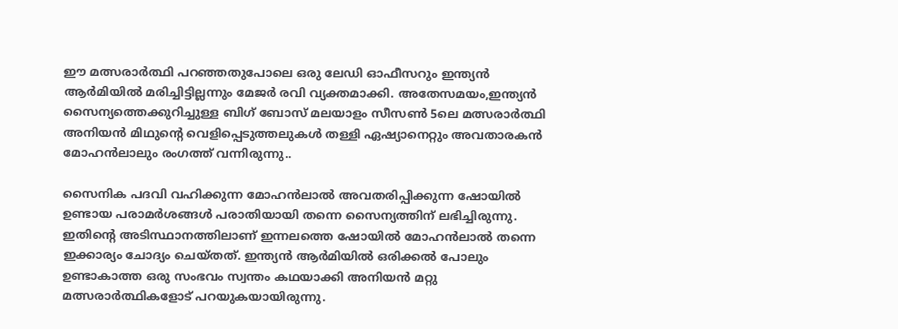ഈ മത്സരാര്‍ത്ഥി പറഞ്ഞതുപോലെ ഒരു ലേഡി ഓഫീസറും ഇന്ത്യന്‍ ആര്‍മിയില്‍ മരിച്ചിട്ടില്ലന്നും മേജര്‍ രവി വ്യക്തമാക്കി. അതേസമയം,ഇന്ത്യന്‍ സൈന്യത്തെക്കുറിച്ചുള്ള ബിഗ് ബോസ് മലയാളം സീസണ്‍ 5ലെ മത്സരാര്‍ത്ഥി അനിയന്‍ മിഥുന്റെ വെളിപ്പെടുത്തലുകള്‍ തള്ളി ഏഷ്യാനെറ്റും അവതാരകന്‍ മോഹന്‍ലാലും രംഗത്ത് വന്നിരുന്നു..

സൈനിക പദവി വഹിക്കുന്ന മോഹന്‍ലാല്‍ അവതരിപ്പിക്കുന്ന ഷോയില്‍ ഉണ്ടായ പരാമര്‍ശങ്ങള്‍ പരാതിയായി തന്നെ സൈന്യത്തിന് ലഭിച്ചിരുന്നു. ഇതിന്റെ അടിസ്ഥാനത്തിലാണ് ഇന്നലത്തെ ഷോയില്‍ മോഹന്‍ലാല്‍ തന്നെ ഇക്കാര്യം ചോദ്യം ചെയ്തത്. ഇന്ത്യന്‍ ആര്‍മിയില്‍ ഒരിക്കല്‍ പോലും ഉണ്ടാകാത്ത ഒരു സംഭവം സ്വന്തം കഥയാക്കി അനിയന്‍ മറ്റു മത്സരാര്‍ത്ഥികളോട് പറയുകയായിരുന്നു.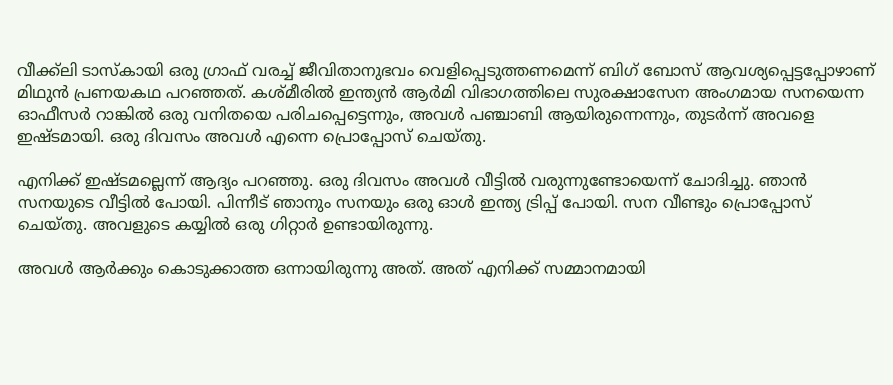വീക്ക്ലി ടാസ്‌കായി ഒരു ഗ്രാഫ് വരച്ച് ജീവിതാനുഭവം വെളിപ്പെടുത്തണമെന്ന് ബിഗ് ബോസ് ആവശ്യപ്പെട്ടപ്പോഴാണ് മിഥുന്‍ പ്രണയകഥ പറഞ്ഞത്. കശ്മീരില്‍ ഇന്ത്യന്‍ ആര്‍മി വിഭാഗത്തിലെ സുരക്ഷാസേന അംഗമായ സനയെന്ന ഓഫീസര്‍ റാങ്കില്‍ ഒരു വനിതയെ പരിചപ്പെട്ടെന്നും, അവള്‍ പഞ്ചാബി ആയിരുന്നെന്നും, തുടര്‍ന്ന് അവളെ ഇഷ്ടമായി. ഒരു ദിവസം അവള്‍ എന്നെ പ്രൊപ്പോസ് ചെയ്തു.

എനിക്ക് ഇഷ്ടമല്ലെന്ന് ആദ്യം പറഞ്ഞു. ഒരു ദിവസം അവള്‍ വീട്ടില്‍ വരുന്നുണ്ടോയെന്ന് ചോദിച്ചു. ഞാന്‍ സനയുടെ വീട്ടില്‍ പോയി. പിന്നീട് ഞാനും സനയും ഒരു ഓള്‍ ഇന്ത്യ ട്രിപ്പ് പോയി. സന വീണ്ടും പ്രൊപ്പോസ് ചെയ്തു. അവളുടെ കയ്യില്‍ ഒരു ഗിറ്റാര്‍ ഉണ്ടായിരുന്നു.

അവള്‍ ആര്‍ക്കും കൊടുക്കാത്ത ഒന്നായിരുന്നു അത്. അത് എനിക്ക് സമ്മാനമായി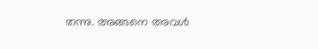തന്നു. അങ്ങനെ അവള്‍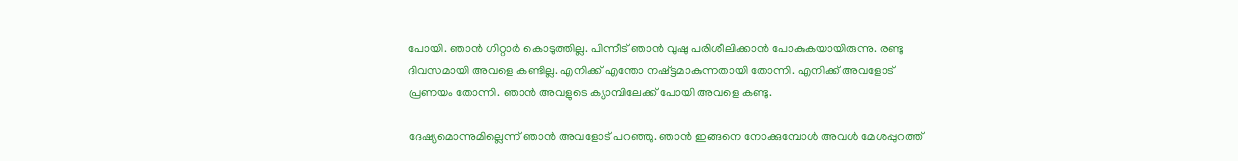പോയി. ഞാന്‍ ഗിറ്റാര്‍ കൊടുത്തില്ല. പിന്നീട് ഞാന്‍ വുഷു പരിശീലിക്കാന്‍ പോകുകയായിരുന്നു. രണ്ടു ദിവസമായി അവളെ കണ്ടില്ല. എനിക്ക് എന്തോ നഷ്ട്ടമാകുന്നതായി തോന്നി. എനിക്ക് അവളോട് പ്രണയം തോന്നി. ഞാന്‍ അവളുടെ ക്യാമ്പിലേക്ക് പോയി അവളെ കണ്ടു.

ദേഷ്യമൊന്നുമില്ലെന്ന് ഞാന്‍ അവളോട് പറഞ്ഞു. ഞാന്‍ ഇങ്ങനെ നോക്കുമ്പോള്‍ അവള്‍ മേശപ്പുറത്ത്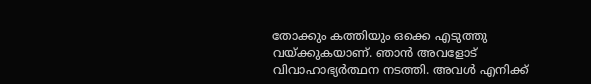തോക്കും കത്തിയും ഒക്കെ എടുത്തു വയ്ക്കുകയാണ്. ഞാന്‍ അവളോട് വിവാഹാഭ്യര്‍ത്ഥന നടത്തി. അവള്‍ എനിക്ക്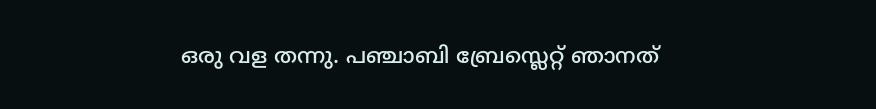ഒരു വള തന്നു. പഞ്ചാബി ബ്രേസ്ലെറ്റ് ഞാനത്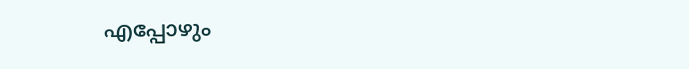എപ്പോഴും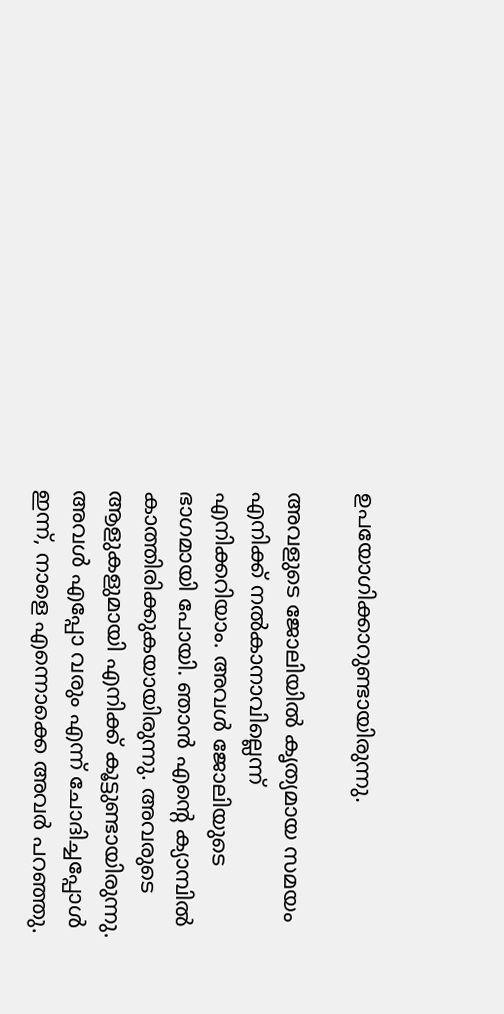ഉപയോഗിക്കാറുണ്ടായിരുന്നു.

അവളുടെ ജോലിയില്‍ കൃത്യമായ സമയം എനിക്ക് നല്‍കാനാവില്ലെന്ന് എനിക്കറിയാം. അവള്‍ ജോലിയുടെ ഭാഗമായി പോയി. ഞാന്‍ എന്റെ ക്യാമ്പില്‍ കാത്തിരിക്കുകയായിരുന്നു. അവരുടെ ആളുകളുമായി എനിക്ക് കൂട്ടുണ്ടായിരുന്നു. അവള്‍ എപ്പോ വരും എന്ന് ചോദിച്ചപ്പോള്‍ ഇന്ന്, നാളെ എന്നൊക്കെ അവര്‍ പറഞ്ഞു.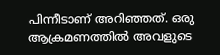പിന്നീടാണ് അറിഞ്ഞത്. ഒരു ആക്രമണത്തില്‍ അവളുടെ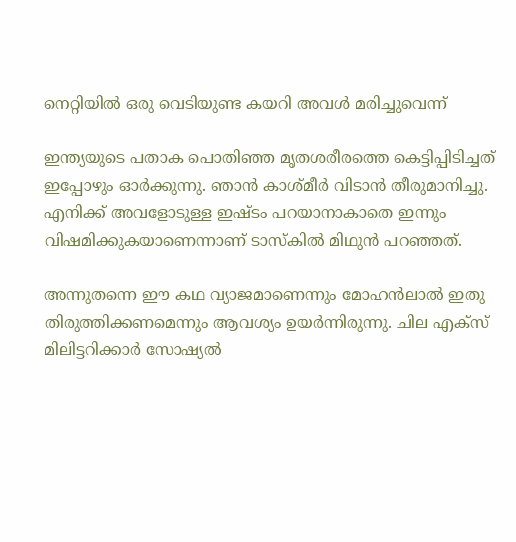നെറ്റിയില്‍ ഒരു വെടിയുണ്ട കയറി അവള്‍ മരിച്ചുവെന്ന്

ഇന്ത്യയുടെ പതാക പൊതിഞ്ഞ മൃതശരീരത്തെ കെട്ടിപ്പിടിച്ചത് ഇപ്പോഴും ഓര്‍ക്കുന്നു. ഞാന്‍ കാശ്മീര്‍ വിടാന്‍ തീരുമാനിച്ചു. എനിക്ക് അവളോടുള്ള ഇഷ്ടം പറയാനാകാതെ ഇന്നും വിഷമിക്കുകയാണെന്നാണ് ടാസ്‌കില്‍ മിഥുന്‍ പറഞ്ഞത്.

അന്നുതന്നെ ഈ കഥ വ്യാജമാണെന്നും മോഹന്‍ലാല്‍ ഇതു തിരുത്തിക്കണമെന്നും ആവശ്യം ഉയര്‍ന്നിരുന്നു. ചില എക്സ് മിലിട്ടറിക്കാര്‍ സോഷ്യല്‍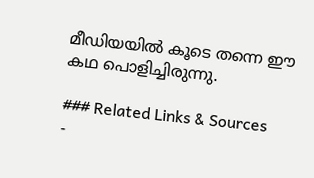മീഡിയയില്‍ കൂടെ തന്നെ ഈ കഥ പൊളിച്ചിരുന്നു.

### Related Links & Sources
-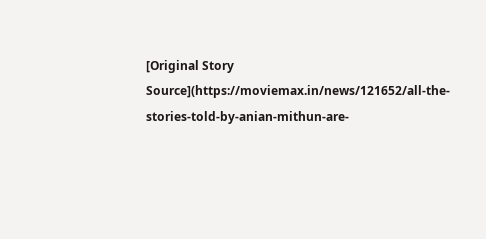[Original Story Source](https://moviemax.in/news/121652/all-the-stories-told-by-anian-mithun-are-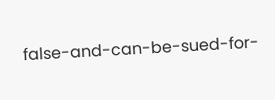false-and-can-be-sued-for-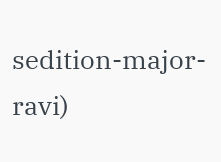sedition-major-ravi)